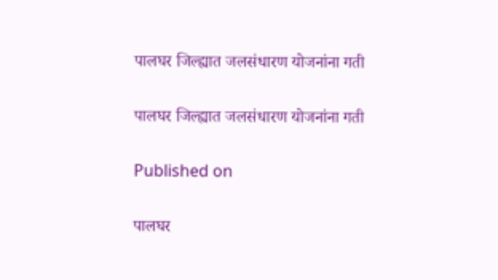पालघर जिल्ह्यात जलसंधारण योजनांना गती

पालघर जिल्ह्यात जलसंधारण योजनांना गती

Published on

पालघर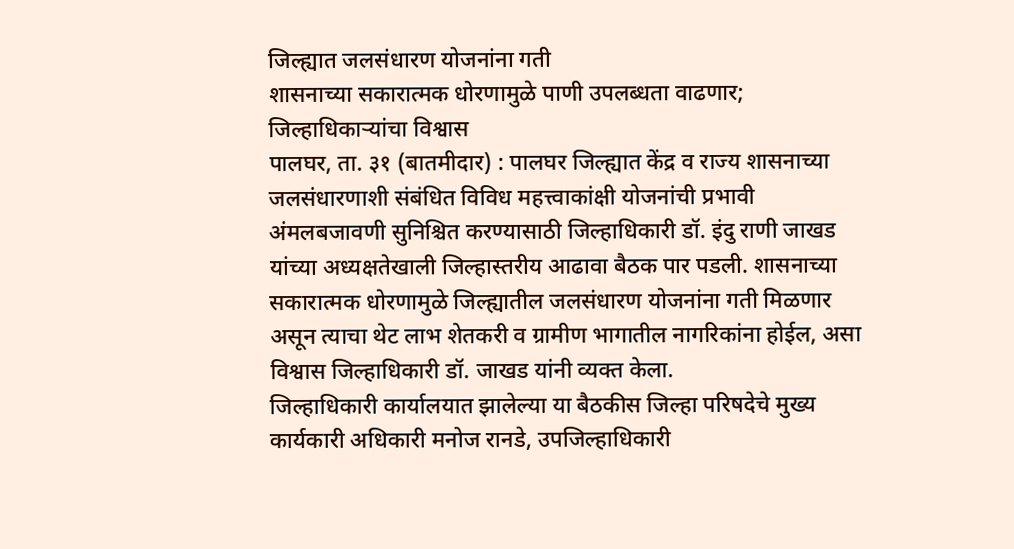जिल्ह्यात जलसंधारण योजनांना गती
शासनाच्या सकारात्मक धोरणामुळे पाणी उपलब्धता वाढणार; जिल्हाधिकाऱ्यांचा विश्वास
पालघर, ता. ३१ (बातमीदार) : पालघर जिल्ह्यात केंद्र व राज्य शासनाच्या जलसंधारणाशी संबंधित विविध महत्त्वाकांक्षी योजनांची प्रभावी अंमलबजावणी सुनिश्चित करण्यासाठी जिल्हाधिकारी डॉ. इंदु राणी जाखड यांच्या अध्यक्षतेखाली जिल्हास्तरीय आढावा बैठक पार पडली. शासनाच्या सकारात्मक धोरणामुळे जिल्ह्यातील जलसंधारण योजनांना गती मिळणार असून त्याचा थेट लाभ शेतकरी व ग्रामीण भागातील नागरिकांना होईल, असा विश्वास जिल्हाधिकारी डॉ. जाखड यांनी व्यक्त केला.
जिल्हाधिकारी कार्यालयात झालेल्या या बैठकीस जिल्हा परिषदेचे मुख्य कार्यकारी अधिकारी मनोज रानडे, उपजिल्हाधिकारी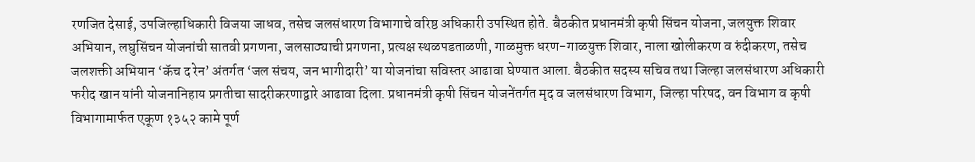रणजित देसाई, उपजिल्हाधिकारी विजया जाधव, तसेच जलसंधारण विभागाचे वरिष्ठ अधिकारी उपस्थित होते. बैठकीत प्रधानमंत्री कृषी सिंचन योजना, जलयुक्त शिवार अभियान, लघुसिंचन योजनांची सातवी प्रगणना, जलसाठ्याची प्रगणना, प्रत्यक्ष स्थळपडताळणी, गाळमुक्त धरण-गाळयुक्त शिवार, नाला खोलीकरण व रुंदीकरण, तसेच जलशक्ती अभियान ‘कॅच द रेन’ अंतर्गत ‘जल संचय, जन भागीदारी’ या योजनांचा सविस्तर आढावा घेण्यात आला. बैठकीत सदस्य सचिव तथा जिल्हा जलसंधारण अधिकारी फरीद खान यांनी योजनानिहाय प्रगतीचा सादरीकरणाद्वारे आढावा दिला. प्रधानमंत्री कृषी सिंचन योजनेंतर्गत मृद व जलसंधारण विभाग, जिल्हा परिषद, वन विभाग व कृषी विभागामार्फत एकूण १३५२ कामे पूर्ण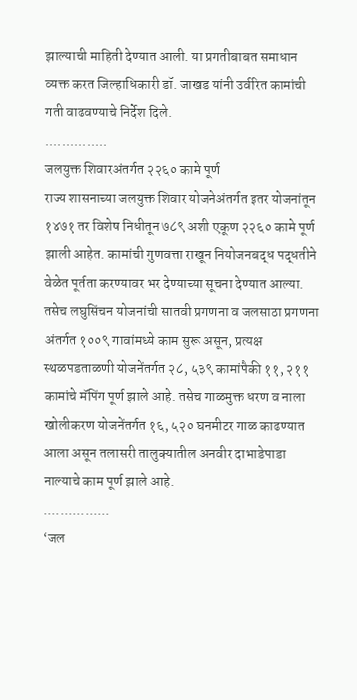झाल्याची माहिती देण्यात आली. या प्रगतीबाबत समाधान व्यक्त करत जिल्हाधिकारी डॉ. जाखड यांनी उर्वरित कामांची गती वाढवण्याचे निर्देश दिले.
...............
जलयुक्त शिवारअंतर्गत २२६० कामे पूर्ण
राज्य शासनाच्या जलयुक्त शिवार योजनेअंतर्गत इतर योजनांतून १४७१ तर विशेष निधीतून ७८९ अशी एकूण २२६० कामे पूर्ण झाली आहेत. कामांची गुणवत्ता राखून नियोजनबद्ध पद्धतीने वेळेत पूर्तता करण्यावर भर देण्याच्या सूचना देण्यात आल्या. तसेच लघुसिंचन योजनांची सातवी प्रगणना व जलसाठा प्रगणना अंतर्गत १००९ गावांमध्ये काम सुरू असून, प्रत्यक्ष स्थळपडताळणी योजनेंतर्गत २८, ५३९ कामांपैकी ११, २११ कामांचे मॅपिंग पूर्ण झाले आहे. तसेच गाळमुक्त धरण व नाला खोलीकरण योजनेंतर्गत १६, ५२० घनमीटर गाळ काढण्यात आला असून तलासरी तालुक्यातील अनवीर दाभाडेपाडा नाल्याचे काम पूर्ण झाले आहे.
................
‘जल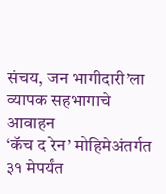संचय, जन भागीदारी’ला व्यापक सहभागाचे आवाहन
‘कॅच द रेन’ मोहिमेअंतर्गत ३१ मेपर्यंत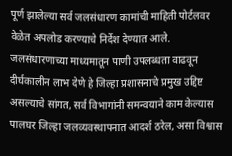पूर्ण झालेल्या सर्व जलसंधारण कामांची माहिती पोर्टलवर वेळेत अपलोड करण्याचे निर्देश देण्यात आले. जलसंधारणाच्या माध्यमातून पाणी उपलब्धता वाढवून दीर्घकालीन लाभ देणे हे जिल्हा प्रशासनाचे प्रमुख उद्दिष्ट असल्याचे सांगत, सर्व विभागांनी समन्वयाने काम केल्यास पालघर जिल्हा जलव्यवस्थापनात आदर्श ठरेल, असा विश्वास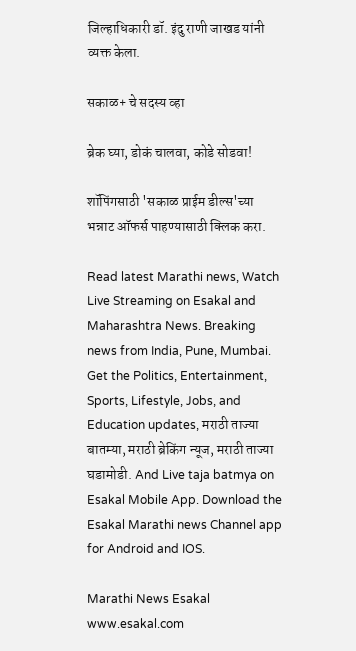जिल्हाधिकारी डॉ. इंदु राणी जाखड यांनी व्यक्त केला.

सकाळ+ चे सदस्य व्हा

ब्रेक घ्या, डोकं चालवा, कोडे सोडवा!

शॉपिंगसाठी 'सकाळ प्राईम डील्स'च्या भन्नाट ऑफर्स पाहण्यासाठी क्लिक करा.

Read latest Marathi news, Watch Live Streaming on Esakal and Maharashtra News. Breaking news from India, Pune, Mumbai. Get the Politics, Entertainment, Sports, Lifestyle, Jobs, and Education updates, मराठी ताज्या बातम्या, मराठी ब्रेकिंग न्यूज, मराठी ताज्या घडामोडी. And Live taja batmya on Esakal Mobile App. Download the Esakal Marathi news Channel app for Android and IOS.

Marathi News Esakal
www.esakal.com